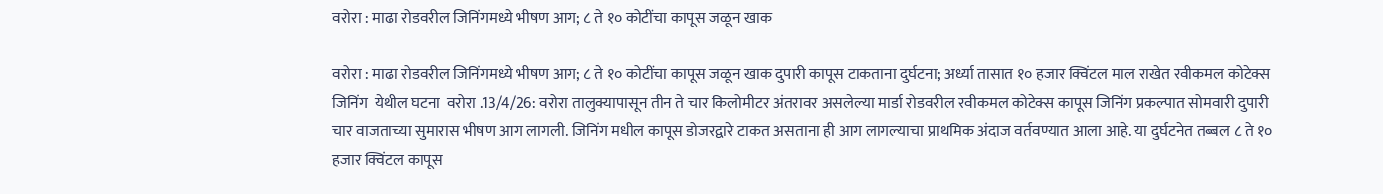वरोरा : माढा रोडवरील जिनिंगमध्ये भीषण आग; ८ ते १० कोटींचा कापूस जळून खाक

वरोरा : माढा रोडवरील जिनिंगमध्ये भीषण आग; ८ ते १० कोटींचा कापूस जळून खाक दुपारी कापूस टाकताना दुर्घटना; अर्ध्या तासात १० हजार क्विंटल माल राखेत रवीकमल कोटेक्स जिनिंग  येथील घटना  वरोरा .13/4/26: वरोरा तालुक्यापासून तीन ते चार किलोमीटर अंतरावर असलेल्या मार्डा रोडवरील रवीकमल कोटेक्स कापूस जिनिंग प्रकल्पात सोमवारी दुपारी चार वाजताच्या सुमारास भीषण आग लागली. जिनिंग मधील कापूस डोजरद्वारे टाकत असताना ही आग लागल्याचा प्राथमिक अंदाज वर्तवण्यात आला आहे. या दुर्घटनेत तब्बल ८ ते १० हजार क्विंटल कापूस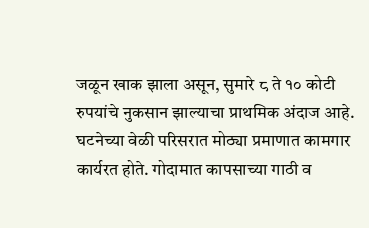जळून खाक झाला असून, सुमारे ८ ते १० कोटी रुपयांचे नुकसान झाल्याचा प्राथमिक अंदाज आहे. घटनेच्या वेळी परिसरात मोठ्या प्रमाणात कामगार कार्यरत होते. गोदामात कापसाच्या गाठी व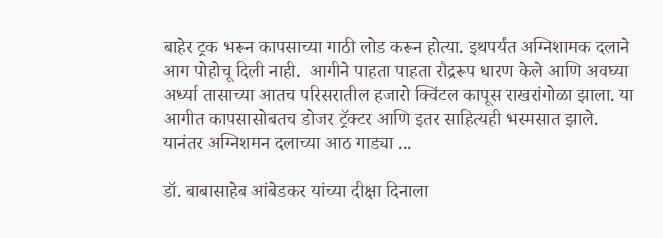बाहेर ट्रक भरून कापसाच्या गाठी लोड करून होत्या. इथपर्यंत अग्निशामक दलाने आग पोहोचू दिली नाही.  आगीने पाहता पाहता रौद्ररूप धारण केले आणि अवघ्या अर्ध्या तासाच्या आतच परिसरातील हजारो क्विंटल कापूस राखरांगोळा झाला. या आगीत कापसासोबतच डोजर ट्रॅक्टर आणि इतर साहित्यही भस्मसात झाले. यानंतर अग्निशमन दलाच्या आठ गाड्या ...

डॉ. बाबासाहेब आंबेडकर यांच्या दीक्षा दिनाला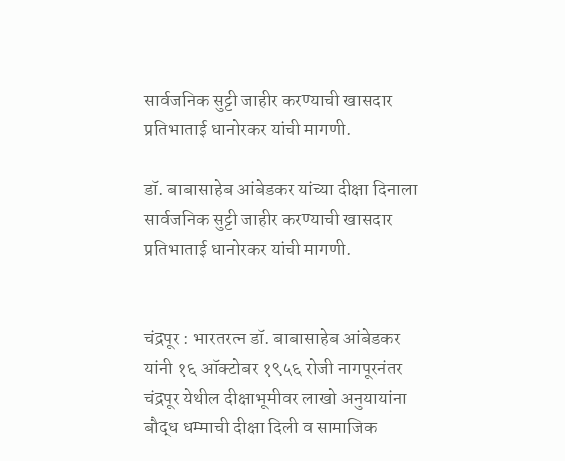सार्वजनिक सुट्टी जाहीर करण्याची खासदार प्रतिभाताई धानोरकर यांची मागणी.

डॉ. बाबासाहेब आंबेडकर यांच्या दीक्षा दिनाला सार्वजनिक सुट्टी जाहीर करण्याची खासदार प्रतिभाताई धानोरकर यांची मागणी.


चंद्रपूर : भारतरत्न डॉ. बाबासाहेब आंबेडकर यांनी १६ ऑक्टोबर १९५६ रोजी नागपूरनंतर चंद्रपूर येथील दीक्षाभूमीवर लाखो अनुयायांना बौद्ध धम्माची दीक्षा दिली व सामाजिक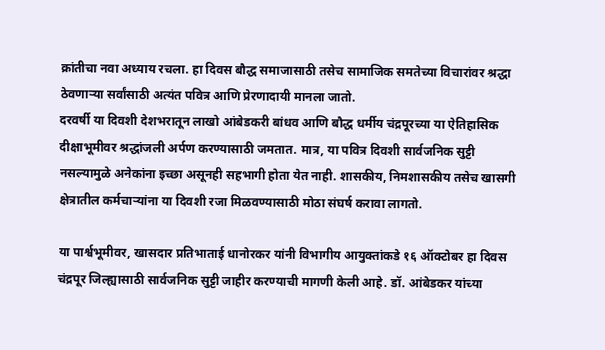क्रांतीचा नवा अध्याय रचला. हा दिवस बौद्ध समाजासाठी तसेच सामाजिक समतेच्या विचारांवर श्रद्धा ठेवणाऱ्या सर्वांसाठी अत्यंत पवित्र आणि प्रेरणादायी मानला जातो.
दरवर्षी या दिवशी देशभरातून लाखो आंबेडकरी बांधव आणि बौद्ध धर्मीय चंद्रपूरच्या या ऐतिहासिक दीक्षाभूमीवर श्रद्धांजली अर्पण करण्यासाठी जमतात. मात्र, या पवित्र दिवशी सार्वजनिक सुट्टी नसल्यामुळे अनेकांना इच्छा असूनही सहभागी होता येत नाही. शासकीय, निमशासकीय तसेच खासगी क्षेत्रातील कर्मचाऱ्यांना या दिवशी रजा मिळवण्यासाठी मोठा संघर्ष करावा लागतो.

या पार्श्वभूमीवर, खासदार प्रतिभाताई धानोरकर यांनी विभागीय आयुक्तांकडे १६ ऑक्टोबर हा दिवस चंद्रपूर जिल्ह्यासाठी सार्वजनिक सुट्टी जाहीर करण्याची मागणी केली आहे. डॉ. आंबेडकर यांच्या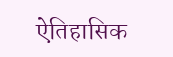ऐतिहासिक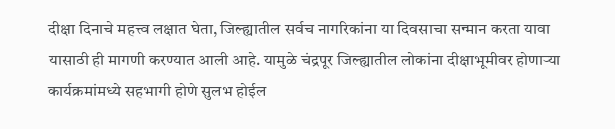दीक्षा दिनाचे महत्त्व लक्षात घेता, जिल्ह्यातील सर्वच नागरिकांना या दिवसाचा सन्मान करता यावा यासाठी ही मागणी करण्यात आली आहे. यामुळे चंद्रपूर जिल्ह्यातील लोकांना दीक्षाभूमीवर होणाऱ्या कार्यक्रमांमध्ये सहभागी होणे सुलभ होईल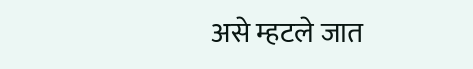असे म्हटले जात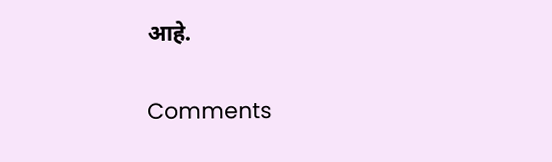आहे.

Comments